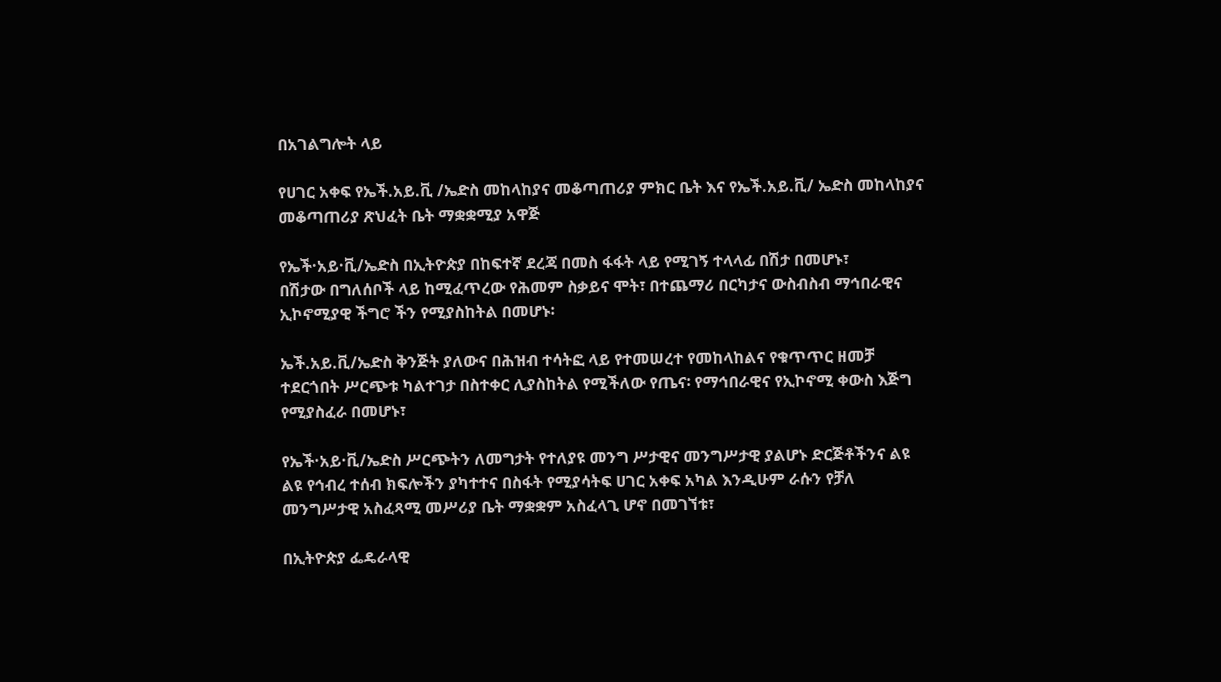በአገልግሎት ላይ

የሀገር አቀፍ የኤች.አይ.ቪ /ኤድስ መከላከያና መቆጣጠሪያ ምክር ቤት እና የኤች.አይ.ቪ/ ኤድስ መከላከያና መቆጣጠሪያ ጽህፈት ቤት ማቋቋሚያ አዋጅ

የኤች·አይ·ቪ/ኤድስ በኢትዮጵያ በከፍተኛ ደረጃ በመስ ፋፋት ላይ የሚገኝ ተላላፊ በሽታ በመሆኑ፣
በሽታው በግለሰቦች ላይ ከሚፈጥረው የሕመም ስቃይና ሞት፣ በተጨማሪ በርካታና ውስብስብ ማኅበራዊና ኢኮኖሚያዊ ችግሮ ችን የሚያስከትል በመሆኑ፡

ኤች.አይ.ቪ/ኤድስ ቅንጅት ያለውና በሕዝብ ተሳትፎ ላይ የተመሠረተ የመከላከልና የቁጥጥር ዘመቻ ተደርጎበት ሥርጭቱ ካልተገታ በስተቀር ሊያስከትል የሚችለው የጤና፡ የማኅበራዊና የኢኮኖሚ ቀውስ እጅግ የሚያስፈራ በመሆኑ፣

የኤች·አይ·ቪ/ኤድስ ሥርጭትን ለመግታት የተለያዩ መንግ ሥታዊና መንግሥታዊ ያልሆኑ ድርጅቶችንና ልዩ ልዩ የኅብረ ተሰብ ክፍሎችን ያካተተና በስፋት የሚያሳትፍ ሀገር አቀፍ አካል እንዲሁም ራሱን የቻለ መንግሥታዊ አስፈጻሚ መሥሪያ ቤት ማቋቋም አስፈላጊ ሆኖ በመገኘቱ፣

በኢትዮጵያ ፌዴራላዊ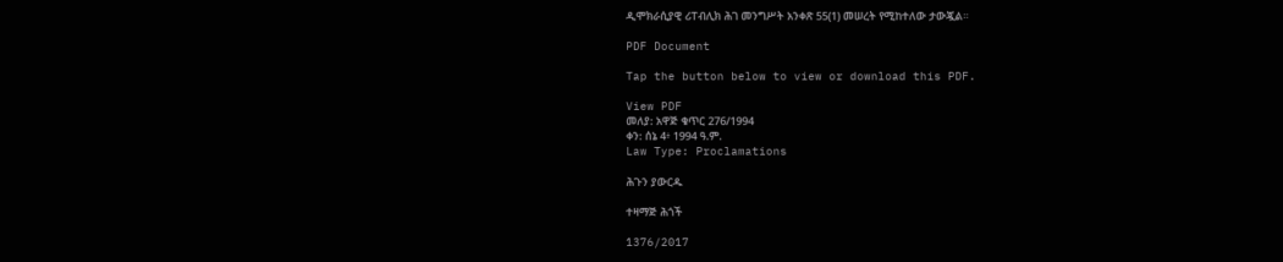ዲሞክራሲያዊ ሪፐብሊክ ሕገ መንግሥት አንቀጽ 55(1) መሠረት የሚከተለው ታውጇል።

PDF Document

Tap the button below to view or download this PDF.

View PDF
መለያ: አዋጅ ቁጥር 276/1994
ቀን: ሰኔ 4፥ 1994 ዓ.ም.
Law Type: Proclamations

ሕጉን ያውርዱ

ተዛማጅ ሕጎች

1376/2017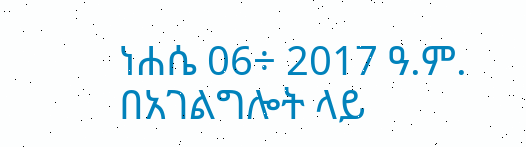ነሐሴ 06÷ 2017 ዓ.ም.
በአገልግሎት ላይ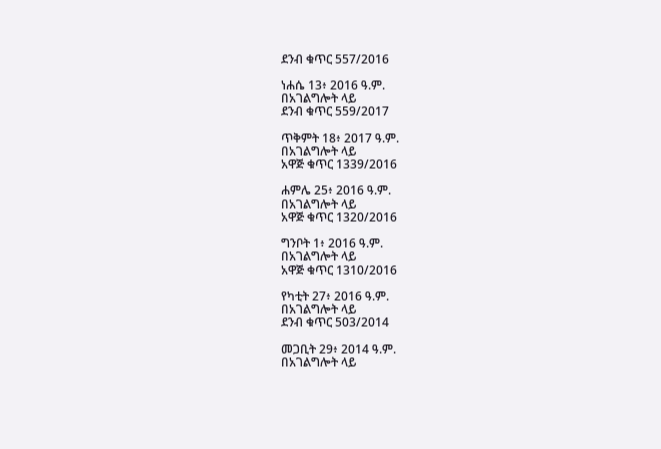ደንብ ቁጥር 557/2016

ነሐሴ 13፥ 2016 ዓ.ም.
በአገልግሎት ላይ
ደንብ ቁጥር 559/2017

ጥቅምት 18፥ 2017 ዓ.ም.
በአገልግሎት ላይ
አዋጅ ቁጥር 1339/2016

ሐምሌ 25፥ 2016 ዓ.ም.
በአገልግሎት ላይ
አዋጅ ቁጥር 1320/2016

ግንቦት 1፥ 2016 ዓ.ም.
በአገልግሎት ላይ
አዋጅ ቁጥር 1310/2016

የካቲት 27፥ 2016 ዓ.ም.
በአገልግሎት ላይ
ደንብ ቁጥር 503/2014

መጋቢት 29፥ 2014 ዓ.ም.
በአገልግሎት ላይ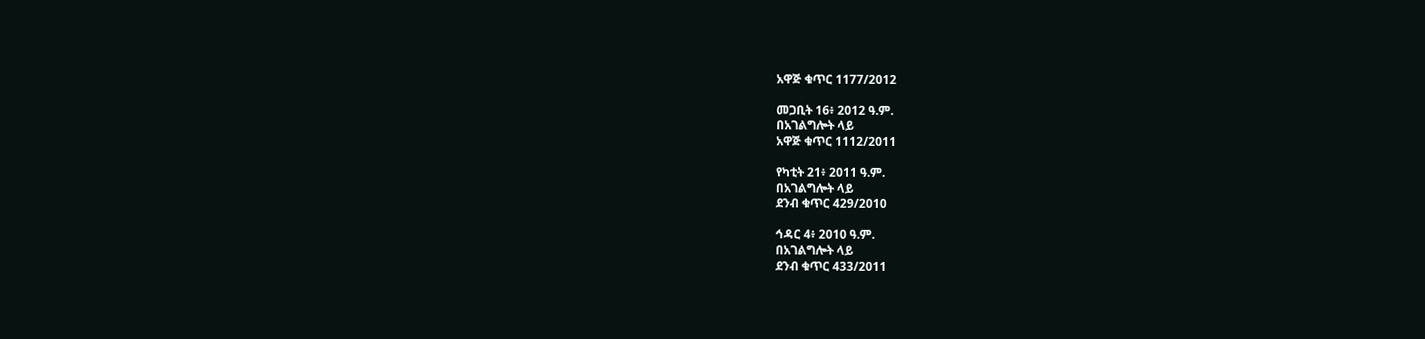አዋጅ ቁጥር 1177/2012

መጋቢት 16፥ 2012 ዓ.ም.
በአገልግሎት ላይ
አዋጅ ቁጥር 1112/2011

የካቲት 21፥ 2011 ዓ.ም.
በአገልግሎት ላይ
ደንብ ቁጥር 429/2010

ኅዳር 4፥ 2010 ዓ.ም.
በአገልግሎት ላይ
ደንብ ቁጥር 433/2011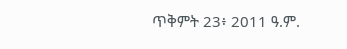ጥቅምት 23፥ 2011 ዓ.ም.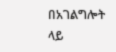በአገልግሎት ላይ